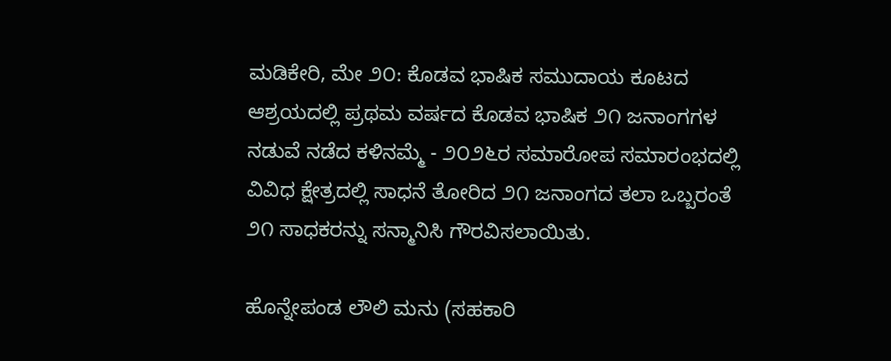ಮಡಿಕೇರಿ, ಮೇ ೨೦: ಕೊಡವ ಭಾಷಿಕ ಸಮುದಾಯ ಕೂಟದ ಆಶ್ರಯದಲ್ಲಿ ಪ್ರಥಮ ವರ್ಷದ ಕೊಡವ ಭಾಷಿಕ ೨೧ ಜನಾಂಗಗಳ ನಡುವೆ ನಡೆದ ಕಳಿನಮ್ಮೆ - ೨೦೨೬ರ ಸಮಾರೋಪ ಸಮಾರಂಭದಲ್ಲಿ ವಿವಿಧ ಕ್ಷೇತ್ರದಲ್ಲಿ ಸಾಧನೆ ತೋರಿದ ೨೧ ಜನಾಂಗದ ತಲಾ ಒಬ್ಬರಂತೆ ೨೧ ಸಾಧಕರನ್ನು ಸನ್ಮಾನಿಸಿ ಗೌರವಿಸಲಾಯಿತು.

ಹೊನ್ನೇಪಂಡ ಲೌಲಿ ಮನು (ಸಹಕಾರಿ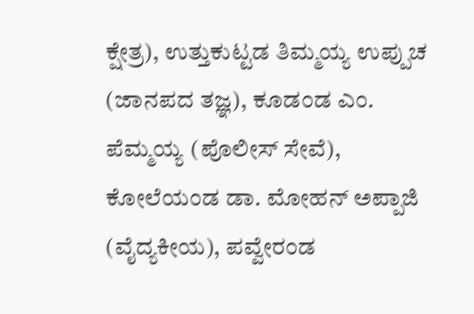ಕ್ಷೇತ್ರ), ಉತ್ತುಕುಟ್ಟಡ ತಿಮ್ಮಯ್ಯ ಉಪ್ಪುಚ (ಜಾನಪದ ತಜ್ಞ), ಕೂಡಂಡ ಎಂ. ಪೆಮ್ಮಯ್ಯ (ಪೊಲೀಸ್ ಸೇವೆ), ಕೋಲೆಯಂಡ ಡಾ. ಮೋಹನ್ ಅಪ್ಪಾಜಿ (ವೈದ್ಯಕೀಯ), ಪವ್ವೇರಂಡ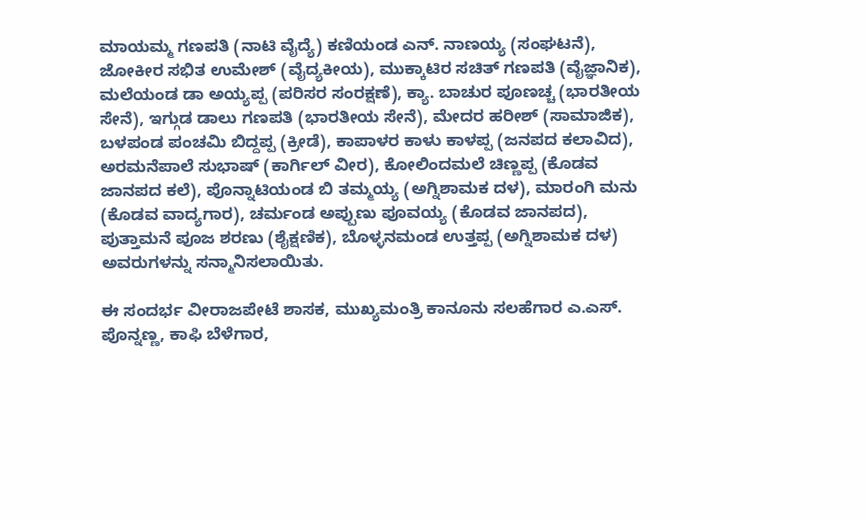ಮಾಯಮ್ಮ ಗಣಪತಿ (ನಾಟಿ ವೈದ್ಯೆ) ಕಣಿಯಂಡ ಎನ್. ನಾಣಯ್ಯ (ಸಂಘಟನೆ), ಜೋಕೀರ ಸಭಿತ ಉಮೇಶ್ (ವೈದ್ಯಕೀಯ), ಮುಕ್ಕಾಟಿರ ಸಚಿತ್ ಗಣಪತಿ (ವೈಜ್ಞಾನಿಕ), ಮಲೆಯಂಡ ಡಾ ಅಯ್ಯಪ್ಪ (ಪರಿಸರ ಸಂರಕ್ಷಣೆ), ಕ್ಯಾ. ಬಾಚುರ ಪೂಣಚ್ಚ (ಭಾರತೀಯ ಸೇನೆ), ಇಗ್ಗುಡ ಡಾಲು ಗಣಪತಿ (ಭಾರತೀಯ ಸೇನೆ), ಮೇದರ ಹರೀಶ್ (ಸಾಮಾಜಿಕ), ಬಳಪಂಡ ಪಂಚಮಿ ಬಿದ್ದಪ್ಪ (ಕ್ರೀಡೆ), ಕಾಪಾಳರ ಕಾಳು ಕಾಳಪ್ಪ (ಜನಪದ ಕಲಾವಿದ), ಅರಮನೆಪಾಲೆ ಸುಭಾಷ್ (ಕಾರ್ಗಿಲ್ ವೀರ), ಕೋಲಿಂದಮಲೆ ಚಿಣ್ಣಪ್ಪ (ಕೊಡವ ಜಾನಪದ ಕಲೆ), ಪೊನ್ನಾಟಿಯಂಡ ಬಿ ತಮ್ಮಯ್ಯ (ಅಗ್ನಿಶಾಮಕ ದಳ), ಮಾರಂಗಿ ಮನು (ಕೊಡವ ವಾದ್ಯಗಾರ), ಚರ್ಮಂಡ ಅಪ್ಪುಣು ಪೂವಯ್ಯ (ಕೊಡವ ಜಾನಪದ), ಪುತ್ತಾಮನೆ ಪೂಜ ಶರಣು (ಶೈಕ್ಷಣಿಕ), ಬೊಳ್ಳನಮಂಡ ಉತ್ತಪ್ಪ (ಅಗ್ನಿಶಾಮಕ ದಳ) ಅವರುಗಳನ್ನು ಸನ್ಮಾನಿಸಲಾಯಿತು.

ಈ ಸಂದರ್ಭ ವೀರಾಜಪೇಟೆ ಶಾಸಕ, ಮುಖ್ಯಮಂತ್ರಿ ಕಾನೂನು ಸಲಹೆಗಾರ ಎ.ಎಸ್. ಪೊನ್ನಣ್ಣ, ಕಾಫಿ ಬೆಳೆಗಾರ,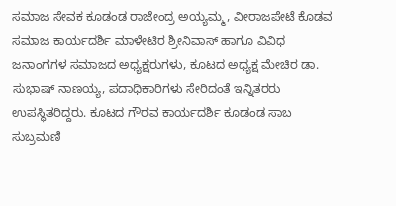ಸಮಾಜ ಸೇವಕ ಕೂಡಂಡ ರಾಜೇಂದ್ರ ಅಯ್ಯಮ್ಮ, ವೀರಾಜಪೇಟೆ ಕೊಡವ ಸಮಾಜ ಕಾರ್ಯದರ್ಶಿ ಮಾಳೇಟಿರ ಶ್ರೀನಿವಾಸ್ ಹಾಗೂ ವಿವಿಧ ಜನಾಂಗಗಳ ಸಮಾಜದ ಅಧ್ಯಕ್ಷರುಗಳು, ಕೂಟದ ಅಧ್ಯಕ್ಷ ಮೇಚಿರ ಡಾ. ಸುಭಾಷ್ ನಾಣಯ್ಯ, ಪದಾಧಿಕಾರಿಗಳು ಸೇರಿದಂತೆ ಇನ್ನಿತರರು ಉಪಸ್ಥಿತರಿದ್ದರು. ಕೂಟದ ಗೌರವ ಕಾರ್ಯದರ್ಶಿ ಕೂಡಂಡ ಸಾಬ ಸುಬ್ರಮಣಿ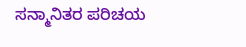ಸನ್ಮಾನಿತರ ಪರಿಚಯ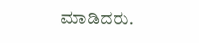ಮಾಡಿದರು.